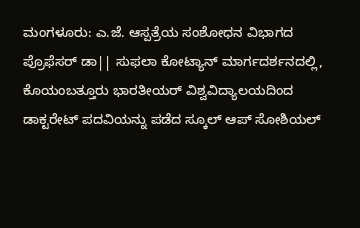ಮಂಗಳೂರು: ಎ.ಜೆ. ಆಸ್ಪತ್ರೆಯ ಸಂಶೋಧನ ವಿಭಾಗದ ಪ್ರೊಫೆಸರ್ ಡಾ|| ಸುಫಲಾ ಕೋಟ್ಯಾನ್ ಮಾರ್ಗದರ್ಶನದಲ್ಲಿ, ಕೊಯಂಬತ್ತೂರು ಭಾರತೀಯರ್ ವಿಶ್ವವಿದ್ಯಾಲಯದಿಂದ ಡಾಕ್ಟರೇಟ್ ಪದವಿಯನ್ನು ಪಡೆದ ಸ್ಕೂಲ್ ಆಪ್ ಸೋಶಿಯಲ್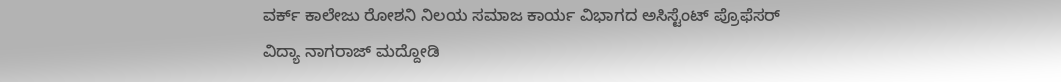ವರ್ಕ್ ಕಾಲೇಜು ರೋಶನಿ ನಿಲಯ ಸಮಾಜ ಕಾರ್ಯ ವಿಭಾಗದ ಅಸಿಸ್ಟೆಂಟ್ ಪ್ರೊಫೆಸರ್ ವಿದ್ಯಾ ನಾಗರಾಜ್ ಮದ್ದೋಡಿ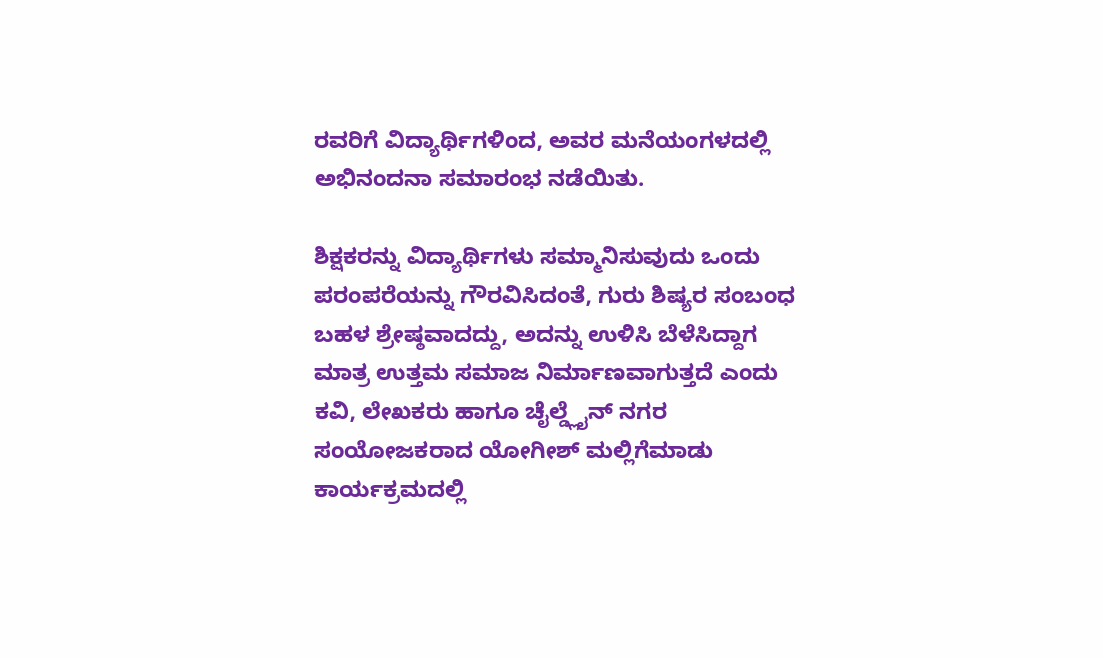ರವರಿಗೆ ವಿದ್ಯಾರ್ಥಿಗಳಿಂದ, ಅವರ ಮನೆಯಂಗಳದಲ್ಲಿ ಅಭಿನಂದನಾ ಸಮಾರಂಭ ನಡೆಯಿತು.

ಶಿಕ್ಷಕರನ್ನು ವಿದ್ಯಾರ್ಥಿಗಳು ಸಮ್ಮಾನಿಸುವುದು ಒಂದು ಪರಂಪರೆಯನ್ನು ಗೌರವಿಸಿದಂತೆ, ಗುರು ಶಿಷ್ಯರ ಸಂಬಂಧ ಬಹಳ ಶ್ರೇಷ್ಠವಾದದ್ದು, ಅದನ್ನು ಉಳಿಸಿ ಬೆಳೆಸಿದ್ದಾಗ ಮಾತ್ರ ಉತ್ತಮ ಸಮಾಜ ನಿರ್ಮಾಣವಾಗುತ್ತದೆ ಎಂದು ಕವಿ, ಲೇಖಕರು ಹಾಗೂ ಚೈಲ್ಡ್ಲೈನ್ ನಗರ ಸಂಯೋಜಕರಾದ ಯೋಗೀಶ್ ಮಲ್ಲಿಗೆಮಾಡು ಕಾರ್ಯಕ್ರಮದಲ್ಲಿ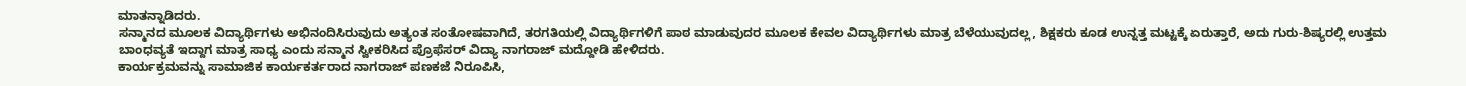ಮಾತನ್ನಾಡಿದರು.
ಸನ್ಮಾನದ ಮೂಲಕ ವಿದ್ಯಾರ್ಥಿಗಳು ಅಭಿನಂದಿಸಿರುವುದು ಅತ್ಯಂತ ಸಂತೋಷವಾಗಿದೆ, ತರಗತಿಯಲ್ಲಿ ವಿದ್ಯಾರ್ಥಿಗಳಿಗೆ ಪಾಠ ಮಾಡುವುದರ ಮೂಲಕ ಕೇವಲ ವಿದ್ಯಾರ್ಥಿಗಳು ಮಾತ್ರ ಬೆಳೆಯುವುದಲ್ಲ, ಶಿಕ್ಷಕರು ಕೂಡ ಉನ್ನತ್ತ ಮಟ್ಟಕ್ಕೆ ಏರುತ್ತಾರೆ, ಅದು ಗುರು-ಶಿಷ್ಯರಲ್ಲಿ ಉತ್ತಮ ಬಾಂಧವ್ಯತೆ ಇದ್ದಾಗ ಮಾತ್ರ ಸಾಧ್ಯ ಎಂದು ಸನ್ಮಾನ ಸ್ವೀಕರಿಸಿದ ಪ್ರೊಫೆಸರ್ ವಿದ್ಯಾ ನಾಗರಾಜ್ ಮದ್ದೋಡಿ ಹೇಳಿದರು.
ಕಾರ್ಯಕ್ರಮವನ್ನು ಸಾಮಾಜಿಕ ಕಾರ್ಯಕರ್ತರಾದ ನಾಗರಾಜ್ ಪಣಕಜೆ ನಿರೂಪಿಸಿ,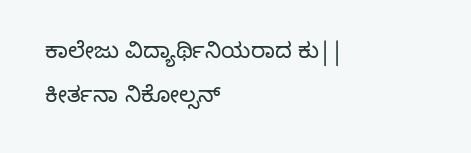ಕಾಲೇಜು ವಿದ್ಯಾರ್ಥಿನಿಯರಾದ ಕು|| ಕೀರ್ತನಾ ನಿಕೋಲ್ಸನ್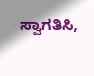ಸ್ವಾಗತಿಸಿ,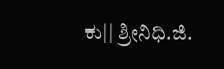ಕು|| ಶ್ರೀನಿಧಿ.ಜಿ.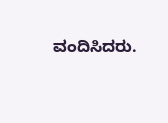ವಂದಿಸಿದರು.